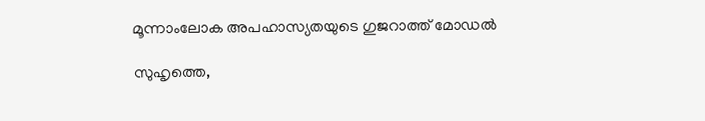മൂന്നാംലോക അപഹാസ്യതയുടെ ഗുജറാത്ത് മോഡല്‍

സുഹൃത്തെ,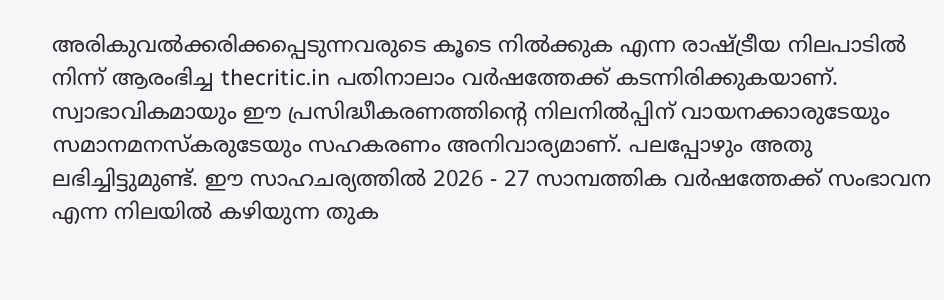അരികുവല്‍ക്കരിക്കപ്പെടുന്നവരുടെ കൂടെ നില്‍ക്കുക എന്ന രാഷ്ട്രീയ നിലപാടില്‍ നിന്ന് ആരംഭിച്ച thecritic.in പതിനാലാം വര്‍ഷത്തേക്ക് കടന്നിരിക്കുകയാണ്. സ്വാഭാവികമായും ഈ പ്രസിദ്ധീകരണത്തിന്റെ നിലനില്‍പ്പിന് വായനക്കാരുടേയും സമാനമനസ്‌കരുടേയും സഹകരണം അനിവാര്യമാണ്. പലപ്പോഴും അതു ലഭിച്ചിട്ടുമുണ്ട്. ഈ സാഹചര്യത്തില്‍ 2026 - 27 സാമ്പത്തിക വര്‍ഷത്തേക്ക് സംഭാവന എന്ന നിലയില്‍ കഴിയുന്ന തുക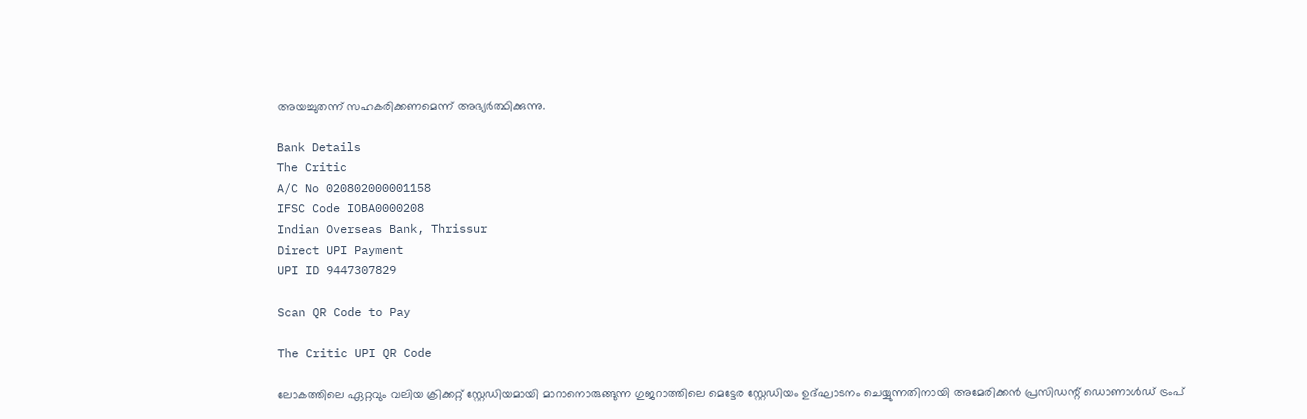അയച്ചുതന്ന് സഹകരിക്കണമെന്ന് അഭ്യര്‍ത്ഥിക്കുന്നു.

Bank Details
The Critic
A/C No 020802000001158
IFSC Code IOBA0000208
Indian Overseas Bank, Thrissur
Direct UPI Payment
UPI ID 9447307829

Scan QR Code to Pay

The Critic UPI QR Code

ലോകത്തിലെ ഏറ്റവും വലിയ ക്രിക്കറ്റ് സ്റ്റേഡിയമായി മാറാനൊരുങ്ങുന്ന ഗുജറാത്തിലെ മെട്ടേര സ്റ്റേഡിയം ഉദ്ഘാടനം ചെയ്യുന്നതിനായി അമേരിക്കന്‍ പ്രസിഡന്റ് ഡൊണാള്‍ഡ് ട്രംപ്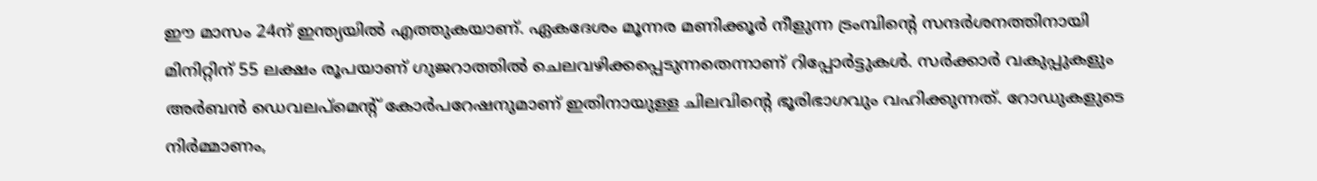ഈ മാസം 24ന് ഇന്ത്യയില്‍ എത്തുകയാണ്. ഏകദേശം മൂന്നര മണിക്കൂര്‍ നീളുന്ന ട്രംമ്പിന്റെ സന്ദര്‍ശനത്തിനായി മിനിറ്റിന് 55 ലക്ഷം രൂപയാണ് ഗുജറാത്തില്‍ ചെലവഴിക്കപ്പെടുന്നതെന്നാണ് റിപ്പോര്‍ട്ടുകള്‍. സര്‍ക്കാര്‍ വകുപ്പുകളും അര്‍ബന്‍ ഡെവലപ്‌മെന്റ് കോര്‍പറേഷനുമാണ് ഇതിനായുള്ള ചിലവിന്റെ ഭൂരിഭാഗവും വഹിക്കുന്നത്. റോഡുകളുടെ നിര്‍മ്മാണം,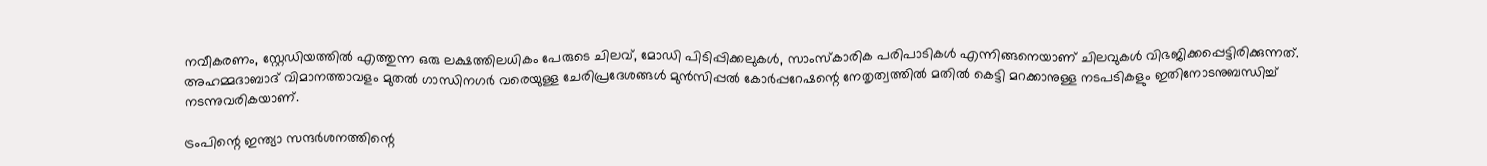നവീകരണം, സ്റ്റേഡിയത്തില്‍ എത്തുന്ന ഒരു ലക്ഷത്തിലധികം പേരുടെ ചിലവ്, മോഡി പിടിപ്പിക്കലുകള്‍, സാംസ്‌കാരിക പരിപാടികള്‍ എന്നിങ്ങനെയാണ് ചിലവുകള്‍ വിഭജിക്കപ്പെട്ടിരിക്കുന്നത്.
അഹമ്മദാബാദ് വിമാനത്താവളം മുതല്‍ ഗാന്ധിനഗര്‍ വരെയുള്ള ചേരിപ്രദേശങ്ങള്‍ മുന്‍സിപ്പല്‍ കോര്‍പ്പറേഷന്റെ നേതൃത്വത്തില്‍ മതില്‍ കെട്ടി മറക്കാനുള്ള നടപടികളും ഇതിനോടനുബന്ധിച്ച് നടന്നുവരികയാണ്.

ട്രംപിന്റെ ഇന്ത്യാ സന്ദര്‍ശനത്തിന്റെ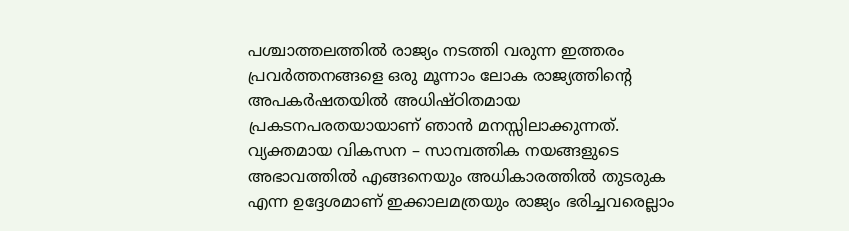പശ്ചാത്തലത്തില്‍ രാജ്യം നടത്തി വരുന്ന ഇത്തരം പ്രവര്‍ത്തനങ്ങളെ ഒരു മൂന്നാം ലോക രാജ്യത്തിന്റെ അപകര്‍ഷതയില്‍ അധിഷ്ഠിതമായ പ്രകടനപരതയായാണ് ഞാന്‍ മനസ്സിലാക്കുന്നത്. വ്യക്തമായ വികസന – സാമ്പത്തിക നയങ്ങളുടെ അഭാവത്തില്‍ എങ്ങനെയും അധികാരത്തില്‍ തുടരുക എന്ന ഉദ്ദേശമാണ് ഇക്കാലമത്രയും രാജ്യം ഭരിച്ചവരെല്ലാം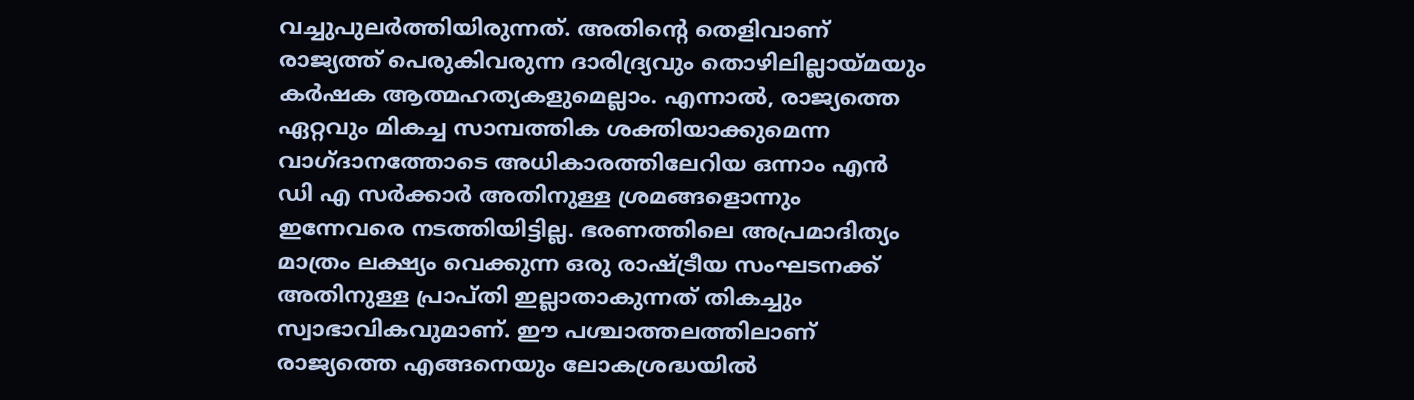വച്ചുപുലര്‍ത്തിയിരുന്നത്. അതിന്റെ തെളിവാണ് രാജ്യത്ത് പെരുകിവരുന്ന ദാരിദ്ര്യവും തൊഴിലില്ലായ്മയും കര്‍ഷക ആത്മഹത്യകളുമെല്ലാം. എന്നാല്‍, രാജ്യത്തെ ഏറ്റവും മികച്ച സാമ്പത്തിക ശക്തിയാക്കുമെന്ന വാഗ്ദാനത്തോടെ അധികാരത്തിലേറിയ ഒന്നാം എന്‍ ഡി എ സര്‍ക്കാര്‍ അതിനുള്ള ശ്രമങ്ങളൊന്നും ഇന്നേവരെ നടത്തിയിട്ടില്ല. ഭരണത്തിലെ അപ്രമാദിത്യം മാത്രം ലക്ഷ്യം വെക്കുന്ന ഒരു രാഷ്ട്രീയ സംഘടനക്ക് അതിനുള്ള പ്രാപ്തി ഇല്ലാതാകുന്നത് തികച്ചും സ്വാഭാവികവുമാണ്. ഈ പശ്ചാത്തലത്തിലാണ് രാജ്യത്തെ എങ്ങനെയും ലോകശ്രദ്ധയില്‍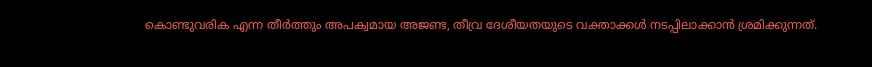കൊണ്ടുവരിക എന്ന തീര്‍ത്തും അപക്വമായ അജണ്ട, തീവ്ര ദേശീയതയുടെ വക്താക്കള്‍ നടപ്പിലാക്കാന്‍ ശ്രമിക്കുന്നത്.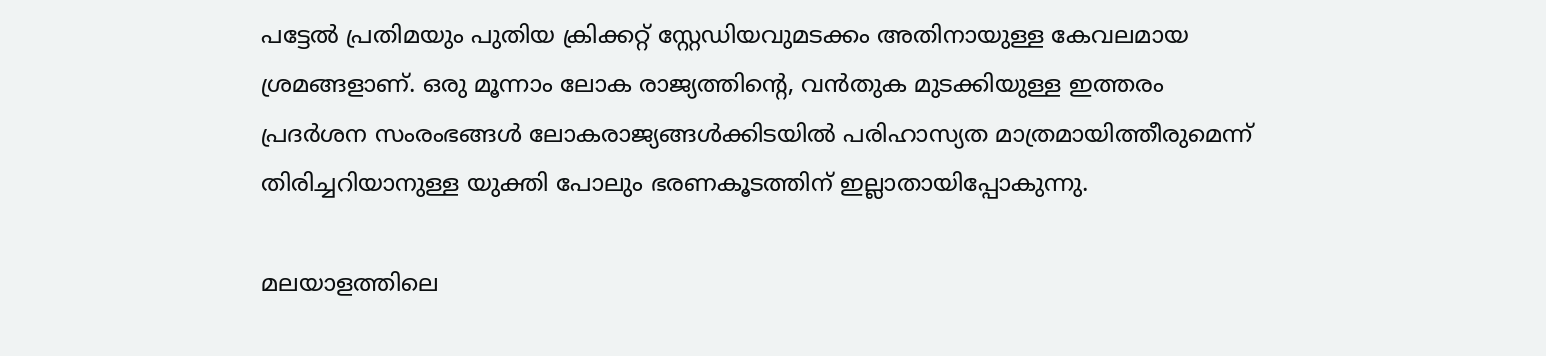പട്ടേല്‍ പ്രതിമയും പുതിയ ക്രിക്കറ്റ് സ്റ്റേഡിയവുമടക്കം അതിനായുള്ള കേവലമായ ശ്രമങ്ങളാണ്. ഒരു മൂന്നാം ലോക രാജ്യത്തിന്റെ, വന്‍തുക മുടക്കിയുള്ള ഇത്തരം പ്രദര്‍ശന സംരംഭങ്ങള്‍ ലോകരാജ്യങ്ങള്‍ക്കിടയില്‍ പരിഹാസ്യത മാത്രമായിത്തീരുമെന്ന് തിരിച്ചറിയാനുള്ള യുക്തി പോലും ഭരണകൂടത്തിന് ഇല്ലാതായിപ്പോകുന്നു.

മലയാളത്തിലെ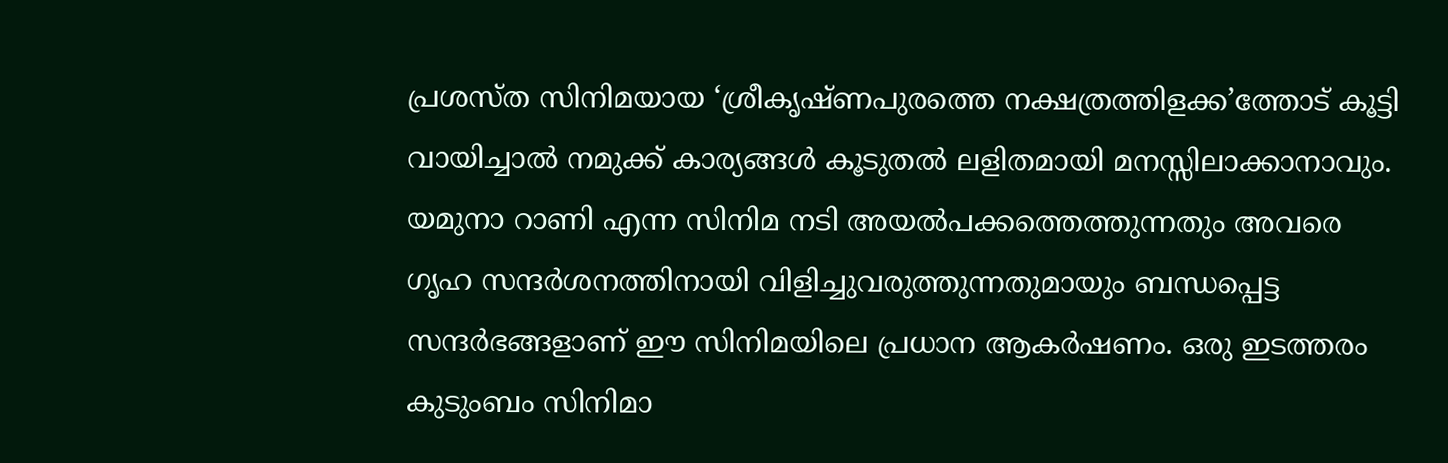പ്രശസ്ത സിനിമയായ ‘ശ്രീകൃഷ്ണപുരത്തെ നക്ഷത്രത്തിളക്ക’ത്തോട് കൂട്ടി വായിച്ചാല്‍ നമുക്ക് കാര്യങ്ങള്‍ കൂടുതല്‍ ലളിതമായി മനസ്സിലാക്കാനാവും. യമുനാ റാണി എന്ന സിനിമ നടി അയല്‍പക്കത്തെത്തുന്നതും അവരെ ഗൃഹ സന്ദര്‍ശനത്തിനായി വിളിച്ചുവരുത്തുന്നതുമായും ബന്ധപ്പെട്ട സന്ദര്‍ഭങ്ങളാണ് ഈ സിനിമയിലെ പ്രധാന ആകര്‍ഷണം. ഒരു ഇടത്തരം കുടുംബം സിനിമാ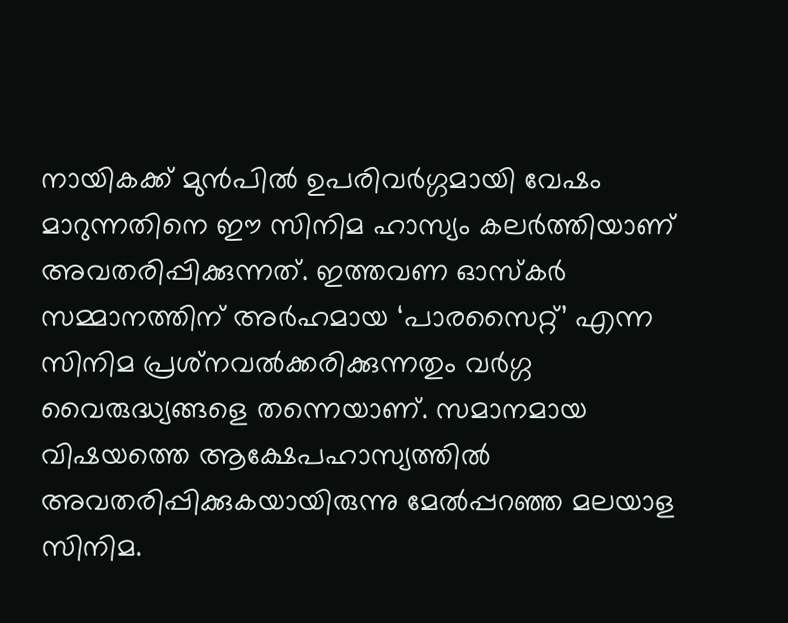നായികക്ക് മുന്‍പില്‍ ഉപരിവര്‍ഗ്ഗമായി വേഷം മാറുന്നതിനെ ഈ സിനിമ ഹാസ്യം കലര്‍ത്തിയാണ് അവതരിപ്പിക്കുന്നത്. ഇത്തവണ ഓസ്‌കര്‍ സമ്മാനത്തിന് അര്‍ഹമായ ‘പാരസൈറ്റ്’ എന്ന സിനിമ പ്രശ്‌നവല്‍ക്കരിക്കുന്നതും വര്‍ഗ്ഗ വൈരുദ്ധ്യങ്ങളെ തന്നെയാണ്. സമാനമായ വിഷയത്തെ ആക്ഷേപഹാസ്യത്തില്‍ അവതരിപ്പിക്കുകയായിരുന്നു മേല്‍പ്പറഞ്ഞ മലയാള സിനിമ.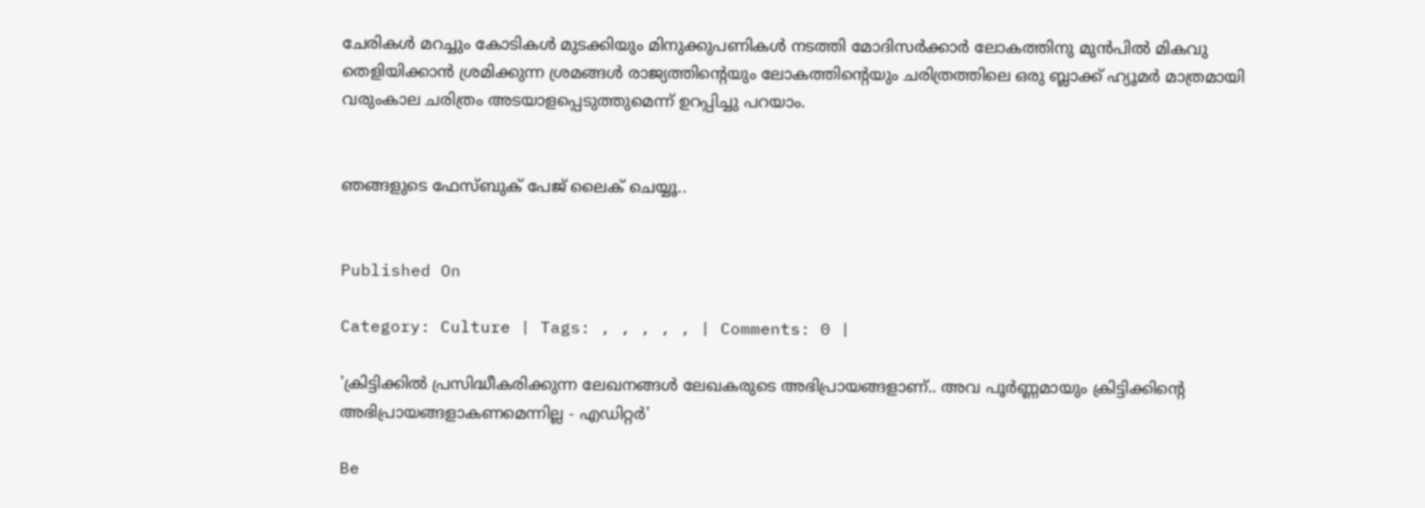ചേരികള്‍ മറച്ചും കോടികള്‍ മുടക്കിയും മിനുക്കുപണികള്‍ നടത്തി മോദിസര്‍ക്കാര്‍ ലോകത്തിനു മുന്‍പില്‍ മികവു തെളിയിക്കാന്‍ ശ്രമിക്കുന്ന ശ്രമങ്ങള്‍ രാജ്യത്തിന്റെയും ലോകത്തിന്റെയും ചരിത്രത്തിലെ ഒരു ബ്ലാക്ക് ഹ്യൂമര്‍ മാത്രമായി വരുംകാല ചരിത്രം അടയാളപ്പെടുത്തുമെന്ന് ഉറപ്പിച്ചു പറയാം.


ഞങ്ങളുടെ ഫേസ്ബുക് പേജ് ലൈക് ചെയ്യൂ..


Published On

Category: Culture | Tags: , , , , , | Comments: 0 |

'ക്രിട്ടിക്കില്‍ പ്രസിദ്ധീകരിക്കുന്ന ലേഖനങ്ങള്‍ ലേഖകരുടെ അഭിപ്രായങ്ങളാണ്.. അവ പൂര്‍ണ്ണമായും ക്രിട്ടിക്കിന്റെ അഭിപ്രായങ്ങളാകണമെന്നില്ല - എഡിറ്റര്‍'

Be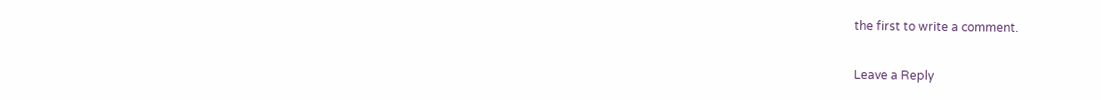the first to write a comment.

Leave a Reply